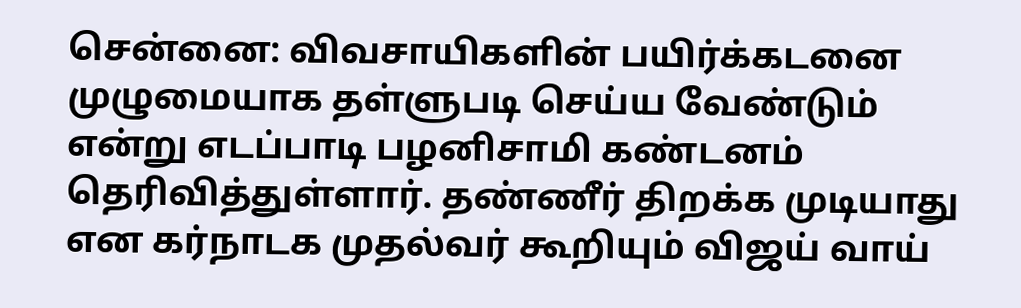சென்னை: விவசாயிகளின் பயிர்க்கடனை முழுமையாக தள்ளுபடி செய்ய வேண்டும் என்று எடப்பாடி பழனிசாமி கண்டனம் தெரிவித்துள்ளார். தண்ணீர் திறக்க முடியாது என கர்நாடக முதல்வர் கூறியும் விஜய் வாய்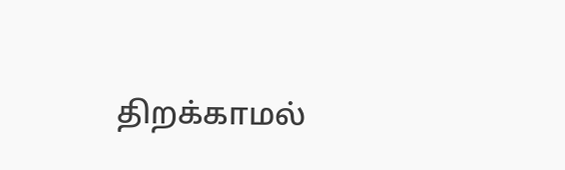திறக்காமல்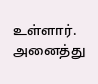உள்ளார். அனைத்து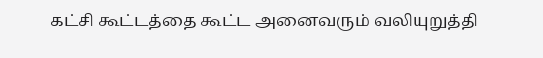கட்சி கூட்டத்தை கூட்ட அனைவரும் வலியுறுத்தி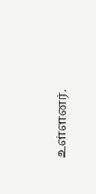உள்ளனர்.